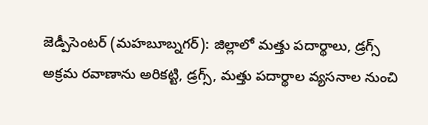జెడ్పీసెంటర్ (మహబూబ్నగర్): జిల్లాలో మత్తు పదార్థాలు, డ్రగ్స్ అక్రమ రవాణాను అరికట్టి, డ్రగ్స్, మత్తు పదార్థాల వ్యసనాల నుంచి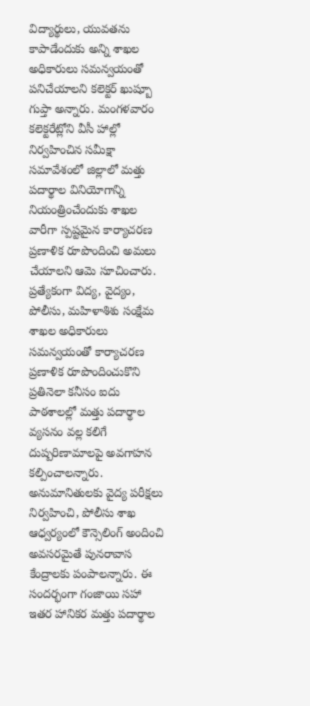విద్యార్థులు, యువతను కాపాడేందుకు అన్ని శాఖల అధికారులు సమన్వయంతో పనిచేయాలని కలెక్టర్ ఖుష్బూ గుప్తా అన్నారు. మంగళవారం కలెక్టరేట్లోని వీసీ హాల్లో నిర్వహించిన సమీక్షా సమావేశంలో జిల్లాలో మత్తు పదార్థాల వినియోగాన్ని నియంత్రించేందుకు శాఖల వారీగా స్పష్టమైన కార్యాచరణ ప్రణాళిక రూపొందించి అమలు చేయాలని ఆమె సూచించారు. ప్రత్యేకంగా విద్య, వైద్యం, పోలీసు, మహిళాశిశు సంక్షేమ శాఖల అధికారులు సమన్వయంతో కార్యాచరణ ప్రణాళిక రూపొందించుకొని ప్రతినెలా కనీసం ఐదు పాఠశాలల్లో మత్తు పదార్థాల వ్యసనం వల్ల కలిగే దుష్పరిణామాలపై అవగాహన కల్పించాలన్నారు. అనుమానితులకు వైద్య పరీక్షలు నిర్వహించి, పోలీసు శాఖ ఆధ్వర్యంలో కౌన్సెలింగ్ అందించి అవసరమైతే పునరావాస కేంద్రాలకు పంపాలన్నారు. ఈ సందర్భంగా గంజాయి సహా ఇతర హానికర మత్తు పదార్థాల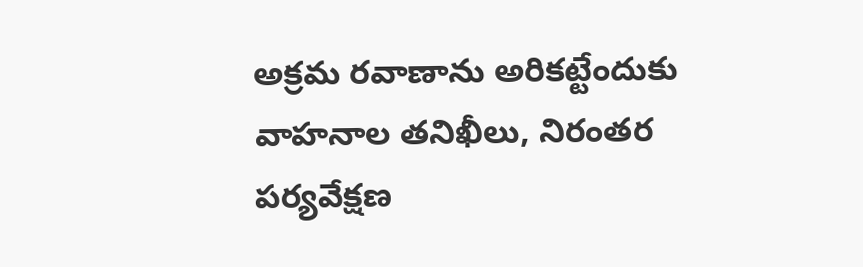అక్రమ రవాణాను అరికట్టేందుకు వాహనాల తనిఖీలు, నిరంతర పర్యవేక్షణ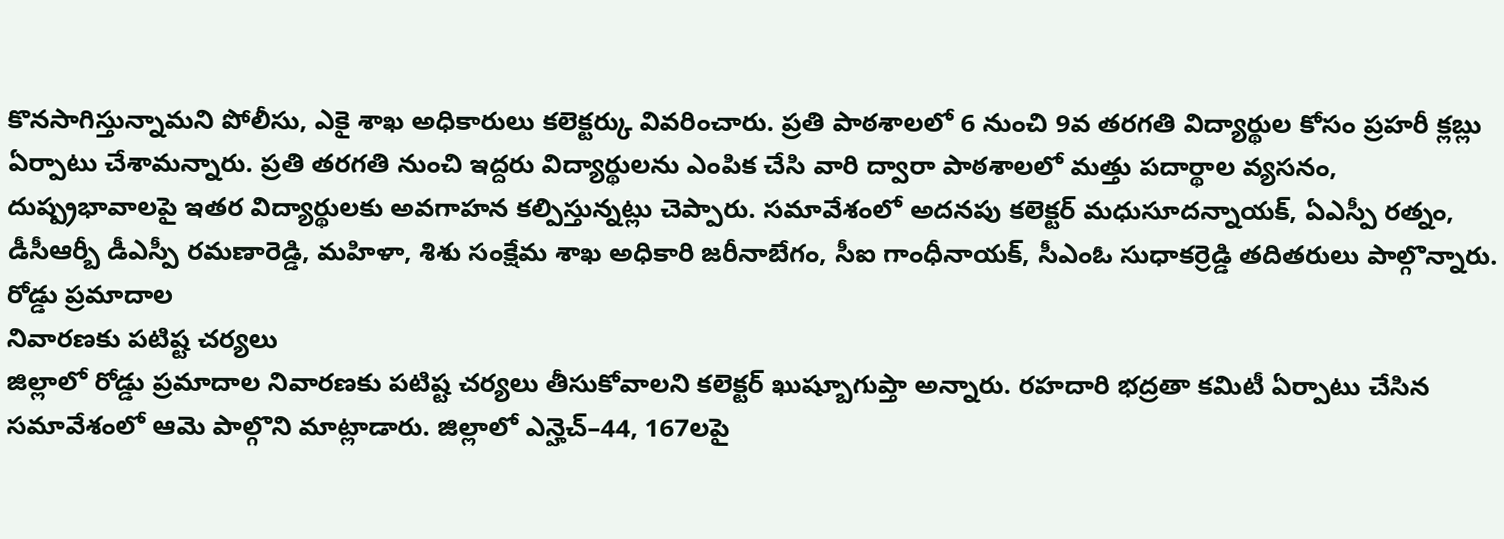కొనసాగిస్తున్నామని పోలీసు, ఎకై శాఖ అధికారులు కలెక్టర్కు వివరించారు. ప్రతి పాఠశాలలో 6 నుంచి 9వ తరగతి విద్యార్థుల కోసం ప్రహరీ క్లబ్లు ఏర్పాటు చేశామన్నారు. ప్రతి తరగతి నుంచి ఇద్దరు విద్యార్థులను ఎంపిక చేసి వారి ద్వారా పాఠశాలలో మత్తు పదార్థాల వ్యసనం, దుష్ప్రభావాలపై ఇతర విద్యార్థులకు అవగాహన కల్పిస్తున్నట్లు చెప్పారు. సమావేశంలో అదనపు కలెక్టర్ మధుసూదన్నాయక్, ఏఎస్పీ రత్నం, డీసీఆర్బీ డీఎస్పీ రమణారెడ్డి, మహిళా, శిశు సంక్షేమ శాఖ అధికారి జరీనాబేగం, సీఐ గాంధీనాయక్, సీఎంఓ సుధాకర్రెడ్డి తదితరులు పాల్గొన్నారు.
రోడ్డు ప్రమాదాల
నివారణకు పటిష్ట చర్యలు
జిల్లాలో రోడ్డు ప్రమాదాల నివారణకు పటిష్ట చర్యలు తీసుకోవాలని కలెక్టర్ ఖుష్బూగుప్తా అన్నారు. రహదారి భద్రతా కమిటీ ఏర్పాటు చేసిన సమావేశంలో ఆమె పాల్గొని మాట్లాడారు. జిల్లాలో ఎన్హెచ్–44, 167లపై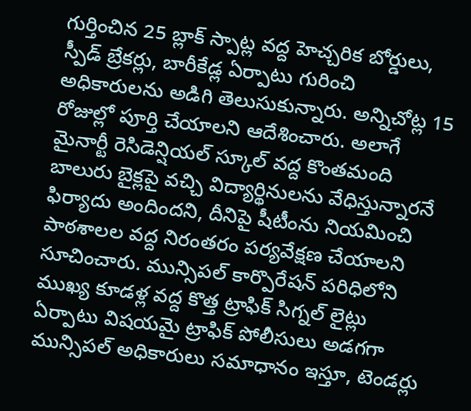గుర్తించిన 25 బ్లాక్ స్పాట్ల వద్ద హెచ్చరిక బోర్డులు, స్పీడ్ బ్రేకర్లు, బారీకేడ్ల ఏర్పాటు గురించి అధికారులను అడిగి తెలుసుకున్నారు. అన్నిచోట్ల 15 రోజుల్లో పూర్తి చేయాలని ఆదేశించారు. అలాగే మైనార్టీ రెసిడెన్షియల్ స్కూల్ వద్ద కొంతమంది బాలురు బైక్లపై వచ్చి విద్యార్థినులను వేధిస్తున్నారనే ఫిర్యాదు అందిందని, దీనిపై షీటీంను నియమించి పాఠశాలల వద్ద నిరంతరం పర్యవేక్షణ చేయాలని సూచించారు. మున్సిపల్ కార్పొరేషన్ పరిధిలోని ముఖ్య కూడళ్ల వద్ద కొత్త ట్రాఫిక్ సిగ్నల్ లైట్లు ఏర్పాటు విషయమై ట్రాఫిక్ పోలీసులు అడగగా మున్సిపల్ అధికారులు సమాధానం ఇస్తూ, టెండర్లు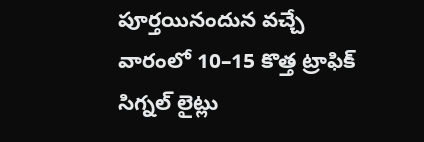పూర్తయినందున వచ్చే వారంలో 10–15 కొత్త ట్రాఫిక్ సిగ్నల్ లైట్లు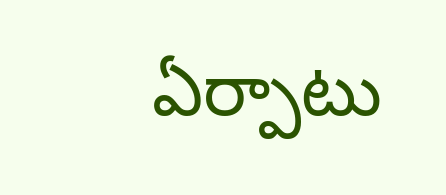ఏర్పాటు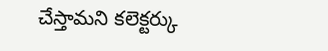చేస్తామని కలెక్టర్కు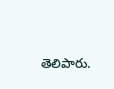తెలిపారు.